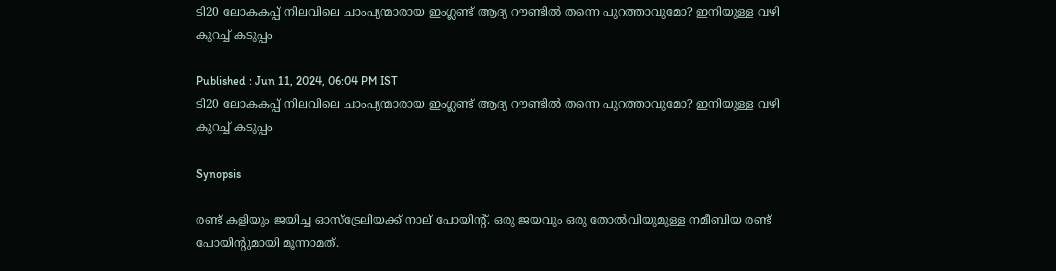ടി20 ലോകകപ്പ് നിലവിലെ ചാംപ്യന്മാരായ ഇംഗ്ലണ്ട് ആദ്യ റൗണ്ടില്‍ തന്നെ പുറത്താവുമോ? ഇനിയുള്ള വഴി കുറച്ച് കടുപ്പം

Published : Jun 11, 2024, 06:04 PM IST
ടി20 ലോകകപ്പ് നിലവിലെ ചാംപ്യന്മാരായ ഇംഗ്ലണ്ട് ആദ്യ റൗണ്ടില്‍ തന്നെ പുറത്താവുമോ? ഇനിയുള്ള വഴി കുറച്ച് കടുപ്പം

Synopsis

രണ്ട് കളിയും ജയിച്ച ഓസ്‌ട്രേലിയക്ക് നാല് പോയിന്റ്. ഒരു ജയവും ഒരു തോല്‍വിയുമുള്ള നമീബിയ രണ്ട് പോയിന്റുമായി മൂന്നാമത്.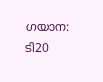ഗയാന: ടി20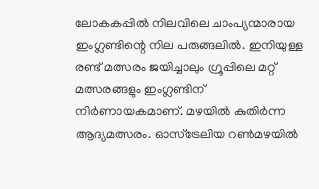ലോകകപ്പില്‍ നിലവിലെ ചാംപ്യന്മാരായ ഇംഗ്ലണ്ടിന്റെ നില പരുങ്ങലില്‍. ഇനിയുള്ള രണ്ട് മത്സരം ജയിച്ചാലും ഗ്രൂപ്പിലെ മറ്റ് മത്സരങ്ങളും ഇംഗ്ലണ്ടിന് നിര്‍ണായകമാണ്. മഴയില്‍ കുതിര്‍ന്ന ആദ്യമത്സരം. ഓസ്‌ട്രേലിയ റണ്‍മഴയില്‍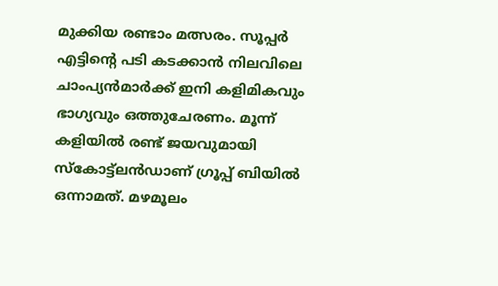മുക്കിയ രണ്ടാം മത്സരം. സൂപ്പര്‍ എട്ടിന്റെ പടി കടക്കാന്‍ നിലവിലെ ചാംപ്യന്‍മാര്‍ക്ക് ഇനി കളിമികവും ഭാഗ്യവും ഒത്തുചേരണം. മൂന്ന് കളിയില്‍ രണ്ട് ജയവുമായി സ്‌കോട്ട്‌ലന്‍ഡാണ് ഗ്രൂപ്പ് ബിയില്‍ ഒന്നാമത്. മഴമൂലം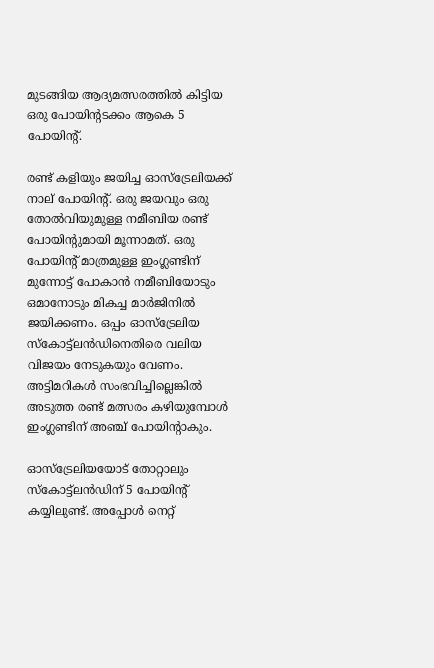മുടങ്ങിയ ആദ്യമത്സരത്തില്‍ കിട്ടിയ ഒരു പോയിന്റടക്കം ആകെ 5 പോയിന്റ്.

രണ്ട് കളിയും ജയിച്ച ഓസ്‌ട്രേലിയക്ക് നാല് പോയിന്റ്. ഒരു ജയവും ഒരു തോല്‍വിയുമുള്ള നമീബിയ രണ്ട് പോയിന്റുമായി മൂന്നാമത്. ഒരു പോയിന്റ് മാത്രമുള്ള ഇംഗ്ലണ്ടിന് മുന്നോട്ട് പോകാന്‍ നമീബിയോടും ഒമാനോടും മികച്ച മാര്‍ജിനില്‍ ജയിക്കണം. ഒപ്പം ഓസ്‌ട്രേലിയ സ്‌കോട്ട്‌ലന്‍ഡിനെതിരെ വലിയ വിജയം നേടുകയും വേണം. അട്ടിമറികള്‍ സംഭവിച്ചില്ലെങ്കില്‍ അടുത്ത രണ്ട് മത്സരം കഴിയുമ്പോള്‍ ഇംഗ്ലണ്ടിന് അഞ്ച് പോയിന്റാകും.

ഓസ്‌ട്രേലിയയോട് തോറ്റാലും സ്‌കോട്ട്‌ലന്‍ഡിന് 5 പോയിന്റ് കയ്യിലുണ്ട്. അപ്പോള്‍ നെറ്റ്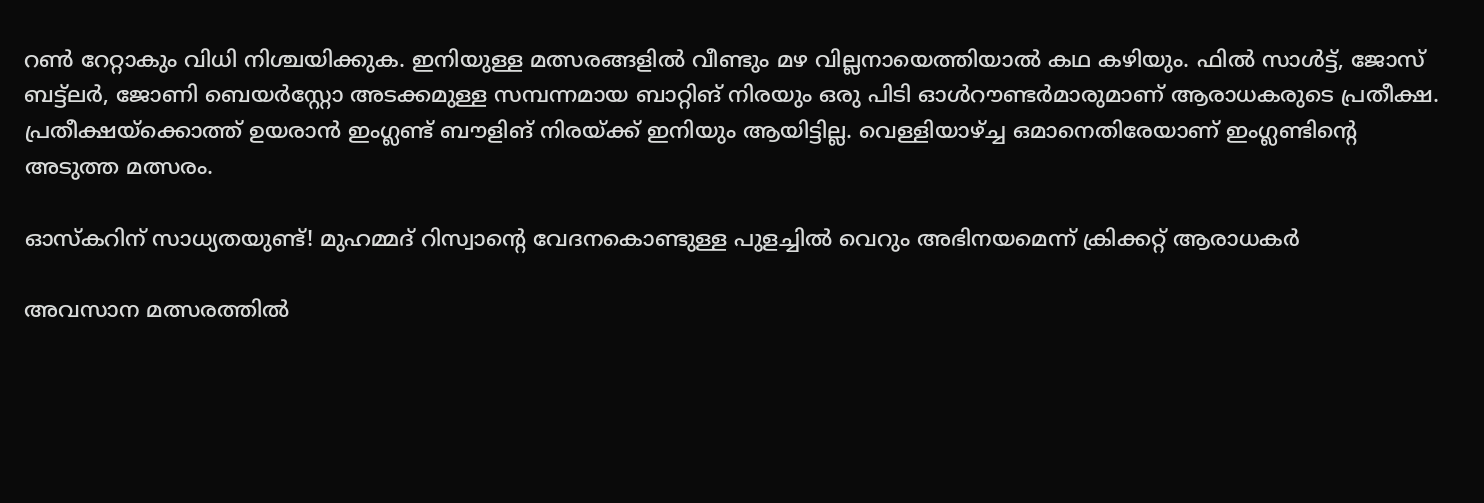റണ്‍ റേറ്റാകും വിധി നിശ്ചയിക്കുക. ഇനിയുള്ള മത്സരങ്ങളില്‍ വീണ്ടും മഴ വില്ലനായെത്തിയാല്‍ കഥ കഴിയും. ഫില്‍ സാള്‍ട്ട്, ജോസ് ബട്ട്‌ലര്‍, ജോണി ബെയര്‍‌സ്റ്റോ അടക്കമുള്ള സമ്പന്നമായ ബാറ്റിങ് നിരയും ഒരു പിടി ഓള്‍റൗണ്ടര്‍മാരുമാണ് ആരാധകരുടെ പ്രതീക്ഷ. പ്രതീക്ഷയ്‌ക്കൊത്ത് ഉയരാന്‍ ഇംഗ്ലണ്ട് ബൗളിങ് നിരയ്ക്ക് ഇനിയും ആയിട്ടില്ല. വെള്ളിയാഴ്ച്ച ഒമാനെതിരേയാണ് ഇംഗ്ലണ്ടിന്റെ അടുത്ത മത്സരം.

ഓസ്‌കറിന് സാധ്യതയുണ്ട്! മുഹമ്മദ് റിസ്വാന്റെ വേദനകൊണ്ടുള്ള പുളച്ചില്‍ വെറും അഭിനയമെന്ന് ക്രിക്കറ്റ് ആരാധകര്‍

അവസാന മത്സരത്തില്‍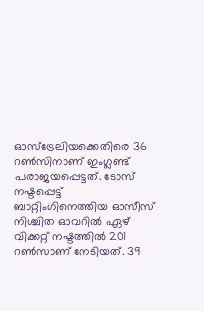ഓസ്‌ട്രേലിയക്കെതിരെ 36 റണ്‍സിനാണ് ഇംഗ്ലണ്ട് പരാജയപ്പെട്ടത്. ടോസ് നഷ്ടപ്പെട്ട് ബാറ്റിംഗിനെത്തിയ ഓസീസ് നിശ്ചിത ഓവറില്‍ ഏഴ് വിക്കറ്റ് നഷ്ടത്തില്‍ 201 റണ്‍സാണ് നേടിയത്. 39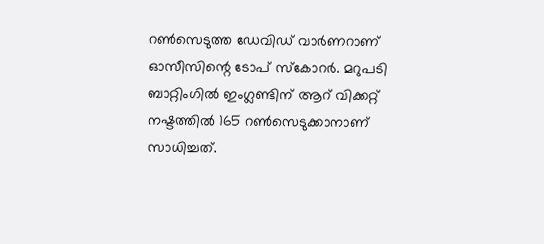റണ്‍സെടുത്ത ഡേവിഡ് വാര്‍ണറാണ് ഓസീസിന്റെ ടോപ് സ്‌കോറര്‍. മറുപടി ബാറ്റിംഗില്‍ ഇംഗ്ലണ്ടിന് ആറ് വിക്കറ്റ് നഷ്ടത്തില്‍ 165 റണ്‍സെടുക്കാനാണ് സാധിച്ചത്.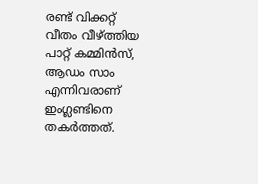രണ്ട് വിക്കറ്റ് വീതം വീഴ്ത്തിയ പാറ്റ് കമ്മിന്‍സ്, ആഡം സാം എന്നിവരാണ് ഇംഗ്ലണ്ടിനെ തകര്‍ത്തത്.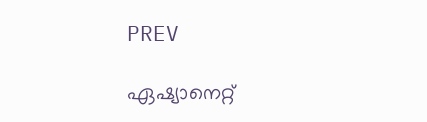PREV

ഏഷ്യാനെറ്റ്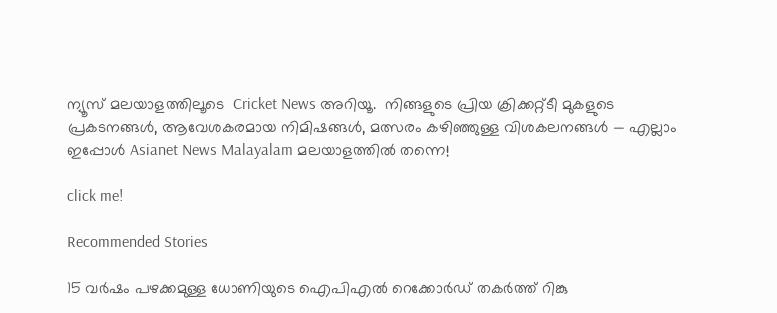ന്യൂസ് മലയാളത്തിലൂടെ  Cricket News അറിയൂ.  നിങ്ങളുടെ പ്രിയ ക്രിക്കറ്റ്ടീ മുകളുടെ പ്രകടനങ്ങൾ, ആവേശകരമായ നിമിഷങ്ങൾ, മത്സരം കഴിഞ്ഞുള്ള വിശകലനങ്ങൾ — എല്ലാം ഇപ്പോൾ Asianet News Malayalam മലയാളത്തിൽ തന്നെ!

click me!

Recommended Stories

15 വർഷം പഴക്കമുള്ള ധോണിയുടെ ഐപിഎല്‍ റെക്കോർഡ് തകർത്ത് റിങ്കു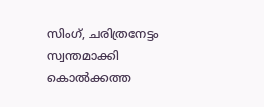സിംഗ്, ചരിത്രനേട്ടം സ്വന്തമാക്കി കൊല്‍ക്കത്ത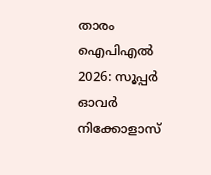താരം
ഐപിഎല്‍ 2026: സൂപ്പ‍ര്‍ ഓവര്‍ നിക്കോളാസ്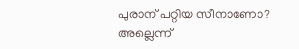പുരാന് പറ്റിയ സീനാണോ? അല്ലെന്ന്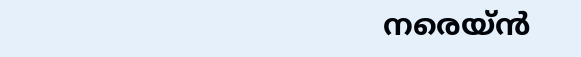നരെയ്‌ൻ